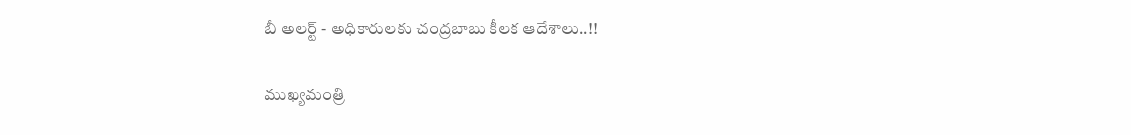బీ అలర్ట్ - అధికారులకు చంద్రబాబు కీలక ఆదేశాలు..!!

ముఖ్యమంత్రి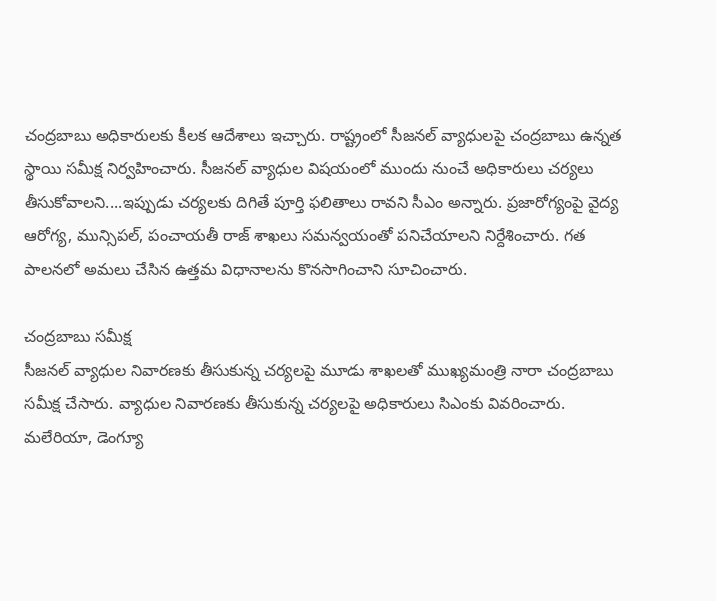చంద్రబాబు అధికారులకు కీలక ఆదేశాలు ఇచ్చారు. రాష్ట్రంలో సీజనల్ వ్యాధులపై చంద్రబాబు ఉన్నత స్థాయి సమీక్ష నిర్వహించారు. సీజనల్ వ్యాధుల విషయంలో ముందు నుంచే అధికారులు చర్యలు తీసుకోవాలని....ఇప్పుడు చర్యలకు దిగితే పూర్తి ఫలితాలు రావని సీఎం అన్నారు. ప్రజారోగ్యంపై వైద్య ఆరోగ్య, మున్సిపల్, పంచాయతీ రాజ్ శాఖలు సమన్వయంతో పనిచేయాలని నిర్దేశించారు. గత పాలనలో అమలు చేసిన ఉత్తమ విధానాలను కొనసాగించాని సూచించారు.

చంద్రబాబు సమీక్ష
సీజనల్ వ్యాధుల నివారణకు తీసుకున్న చర్యలపై మూడు శాఖలతో ముఖ్యమంత్రి నారా చంద్రబాబు సమీక్ష చేసారు. వ్యాధుల నివారణకు తీసుకున్న చర్యలపై అధికారులు సిఎంకు వివరించారు. మలేరియా, డెంగ్యూ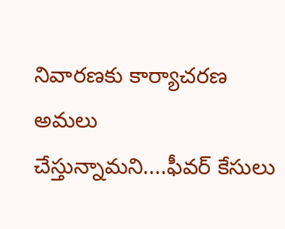నివారణకు కార్యాచరణ అమలు చేస్తున్నామని....ఫీవర్ కేసులు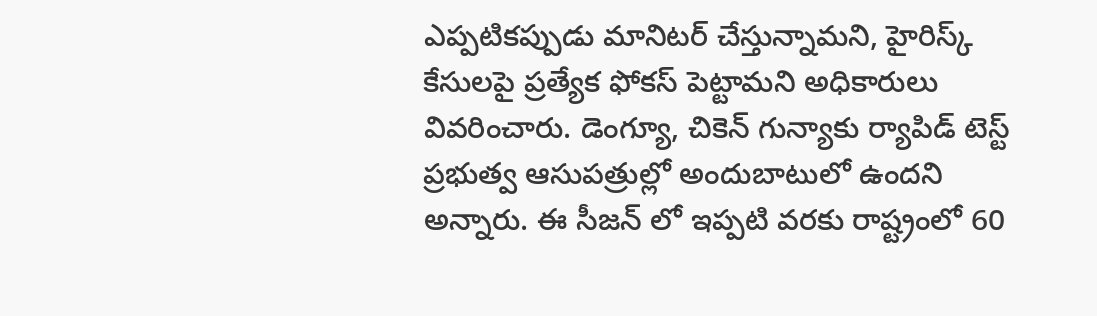ఎప్పటికప్పుడు మానిటర్ చేస్తున్నామని, హైరిస్క్ కేసులపై ప్రత్యేక ఫోకస్ పెట్టామని అధికారులు వివరించారు. డెంగ్యూ, చికెన్ గున్యాకు ర్యాపిడ్ టెస్ట్ ప్రభుత్వ ఆసుపత్రుల్లో అందుబాటులో ఉందని అన్నారు. ఈ సీజన్ లో ఇప్పటి వరకు రాష్ట్రంలో 60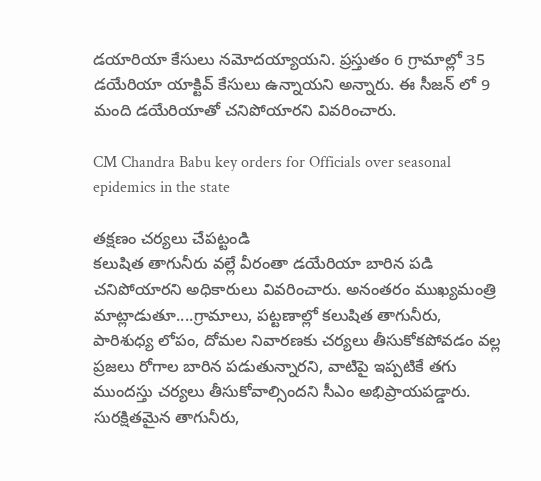డయారియా కేసులు నమోదయ్యాయని. ప్రస్తుతం 6 గ్రామాల్లో 35 డయేరియా యాక్టివ్ కేసులు ఉన్నాయని అన్నారు. ఈ సీజన్ లో 9 మంది డయేరియాతో చనిపోయారని వివరించారు.

CM Chandra Babu key orders for Officials over seasonal epidemics in the state

తక్షణం చర్యలు చేపట్టండి
కలుషిత తాగునీరు వల్లే వీరంతా డయేరియా బారిన పడి చనిపోయారని అధికారులు వివరించారు. అనంతరం ముఖ్యమంత్రి మాట్లాడుతూ....గ్రామాలు, పట్టణాల్లో కలుషిత తాగునీరు, పారిశుధ్య లోపం, దోమల నివారణకు చర్యలు తీసుకోకపోవడం వల్ల ప్రజలు రోగాల బారిన పడుతున్నారని, వాటిపై ఇప్పటికే తగు ముందస్తు చర్యలు తీసుకోవాల్సిందని సీఎం అభిప్రాయపడ్డారు. సురక్షితమైన తాగునీరు,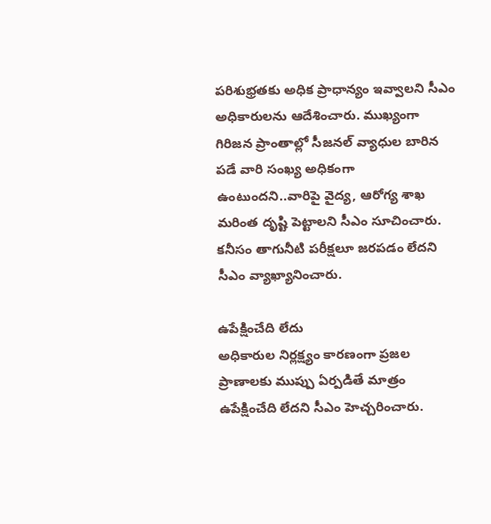పరిశుభ్రతకు అధిక ప్రాధాన్యం ఇవ్వాలని సీఎం అధికారులను ఆదేశించారు. ముఖ్యంగా గిరిజన ప్రాంతాల్లో సీజనల్ వ్యాధుల బారిన పడే వారి సంఖ్య అధికంగా ఉంటుందని..వారిపై వైద్య, ఆరోగ్య శాఖ మరింత దృష్టి పెట్టాలని సీఎం సూచించారు. కనీసం తాగునీటి పరీక్షలూ జరపడం లేదని సీఎం వ్యాఖ్యానించారు.

ఉపేక్షించేది లేదు
అధికారుల నిర్లక్ష్యం కారణంగా ప్రజల ప్రాణాలకు ముప్పు ఏర్పడితే మాత్రం ఉపేక్షించేది లేదని సీఎం హెచ్చరించారు.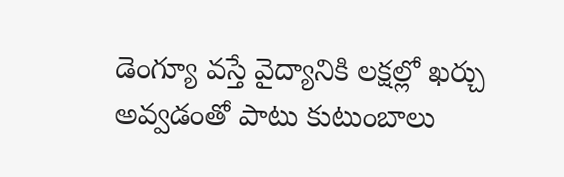డెంగ్యూ వస్తే వైద్యానికి లక్షల్లో ఖర్చు అవ్వడంతో పాటు కుటుంబాలు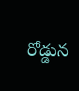రోడ్డున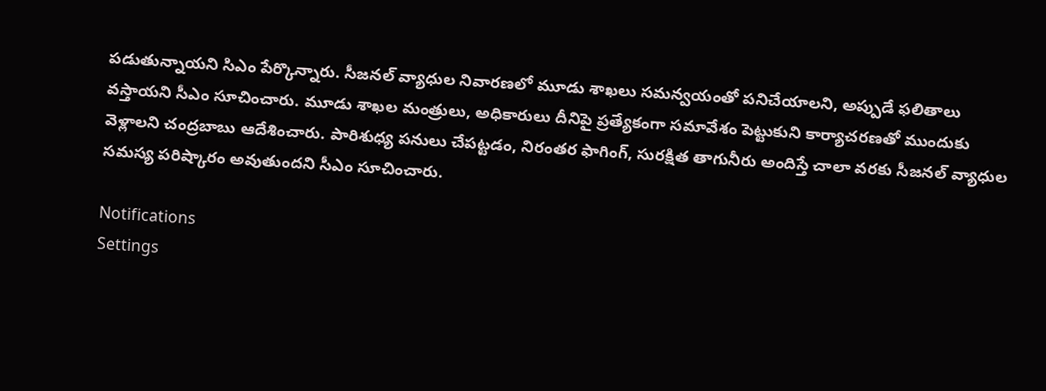పడుతున్నాయని సిఎం పేర్కొన్నారు. సీజనల్ వ్యాధుల నివారణలో మూడు శాఖలు సమన్వయంతో పనిచేయాలని, అప్పుడే ఫలితాలు వస్తాయని సీఎం సూచించారు. మూడు శాఖల మంత్రులు, అధికారులు దీనిపై ప్రత్యేకంగా సమావేశం పెట్టుకుని కార్యాచరణతో ముందుకు వెళ్లాలని చంద్రబాబు ఆదేశించారు. పారిశుధ్య పనులు చేపట్టడం, నిరంతర ఫాగింగ్, సురక్షిత తాగునీరు అందిస్తే చాలా వరకు సీజనల్ వ్యాధుల సమస్య పరిష్కారం అవుతుందని సీఎం సూచించారు.

Notifications
Settings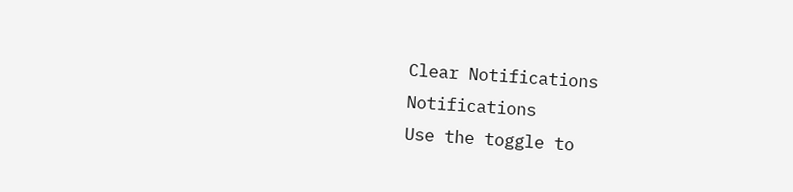Clear Notifications
Notifications
Use the toggle to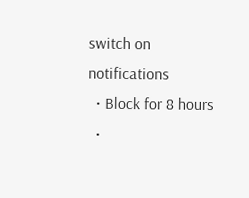switch on notifications
  • Block for 8 hours
  •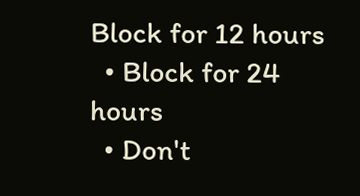Block for 12 hours
  • Block for 24 hours
  • Don't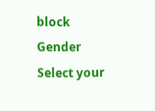block
Gender
Select your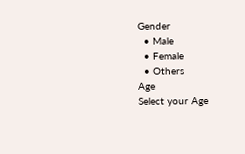Gender
  • Male
  • Female
  • Others
Age
Select your Age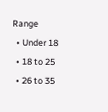Range
  • Under 18
  • 18 to 25
  • 26 to 35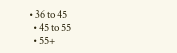• 36 to 45
  • 45 to 55
  • 55+